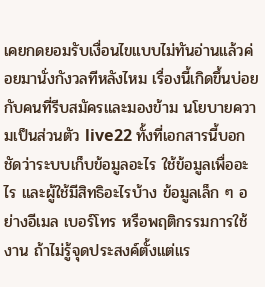เคยกดยอมรับเงื่อนไขแบบไม่ทันอ่านแล้วค่อยมานั่งกังวลทีหลังไหม เรื่องนี้เกิดขึ้นบ่อยกับคนที่รีบสมัครและมองข้าม นโยบายความเป็นส่วนตัว live22 ทั้งที่เอกสารนี้บอกชัดว่าระบบเก็บข้อมูลอะไร ใช้ข้อมูลเพื่ออะไร และผู้ใช้มีสิทธิอะไรบ้าง ข้อมูลเล็ก ๆ อย่างอีเมล เบอร์โทร หรือพฤติกรรมการใช้งาน ถ้าไม่รู้จุดประสงค์ตั้งแต่แร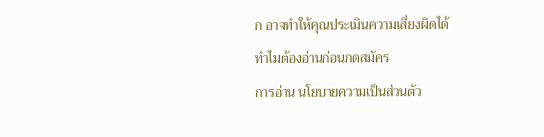ก อาจทำให้คุณประเมินความเสี่ยงผิดได้
ทำไมต้องอ่านก่อนกดสมัคร
การอ่าน นโยบายความเป็นส่วนตัว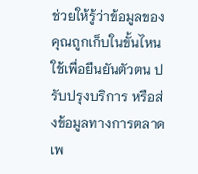ช่วยให้รู้ว่าข้อมูลของคุณถูกเก็บในขั้นไหน ใช้เพื่อยืนยันตัวตน ปรับปรุงบริการ หรือส่งข้อมูลทางการตลาด เพ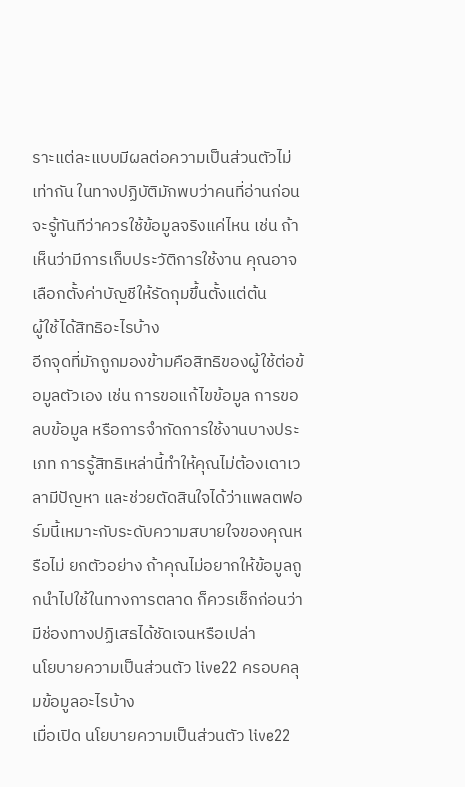ราะแต่ละแบบมีผลต่อความเป็นส่วนตัวไม่เท่ากัน ในทางปฏิบัติมักพบว่าคนที่อ่านก่อนจะรู้ทันทีว่าควรใช้ข้อมูลจริงแค่ไหน เช่น ถ้าเห็นว่ามีการเก็บประวัติการใช้งาน คุณอาจเลือกตั้งค่าบัญชีให้รัดกุมขึ้นตั้งแต่ต้น
ผู้ใช้ได้สิทธิอะไรบ้าง
อีกจุดที่มักถูกมองข้ามคือสิทธิของผู้ใช้ต่อข้อมูลตัวเอง เช่น การขอแก้ไขข้อมูล การขอลบข้อมูล หรือการจำกัดการใช้งานบางประเภท การรู้สิทธิเหล่านี้ทำให้คุณไม่ต้องเดาเวลามีปัญหา และช่วยตัดสินใจได้ว่าแพลตฟอร์มนี้เหมาะกับระดับความสบายใจของคุณหรือไม่ ยกตัวอย่าง ถ้าคุณไม่อยากให้ข้อมูลถูกนำไปใช้ในทางการตลาด ก็ควรเช็กก่อนว่ามีช่องทางปฏิเสธได้ชัดเจนหรือเปล่า
นโยบายความเป็นส่วนตัว live22 ครอบคลุมข้อมูลอะไรบ้าง
เมื่อเปิด นโยบายความเป็นส่วนตัว live22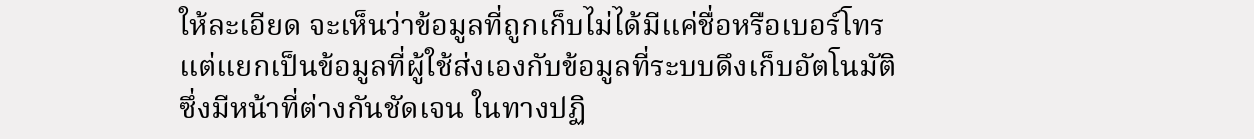ให้ละเอียด จะเห็นว่าข้อมูลที่ถูกเก็บไม่ได้มีแค่ชื่อหรือเบอร์โทร แต่แยกเป็นข้อมูลที่ผู้ใช้ส่งเองกับข้อมูลที่ระบบดึงเก็บอัตโนมัติ ซึ่งมีหน้าที่ต่างกันชัดเจน ในทางปฏิ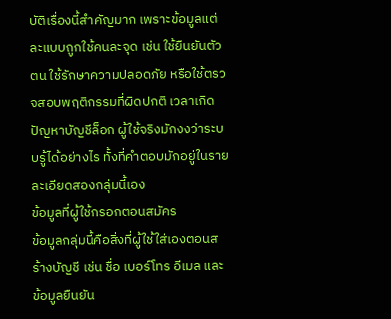บัติเรื่องนี้สำคัญมาก เพราะข้อมูลแต่ละแบบถูกใช้คนละจุด เช่น ใช้ยืนยันตัวตน ใช้รักษาความปลอดภัย หรือใช้ตรวจสอบพฤติกรรมที่ผิดปกติ เวลาเกิดปัญหาบัญชีล็อก ผู้ใช้จริงมักงงว่าระบบรู้ได้อย่างไร ทั้งที่คำตอบมักอยู่ในรายละเอียดสองกลุ่มนี้เอง
ข้อมูลที่ผู้ใช้กรอกตอนสมัคร
ข้อมูลกลุ่มนี้คือสิ่งที่ผู้ใช้ใส่เองตอนสร้างบัญชี เช่น ชื่อ เบอร์โทร อีเมล และข้อมูลยืนยัน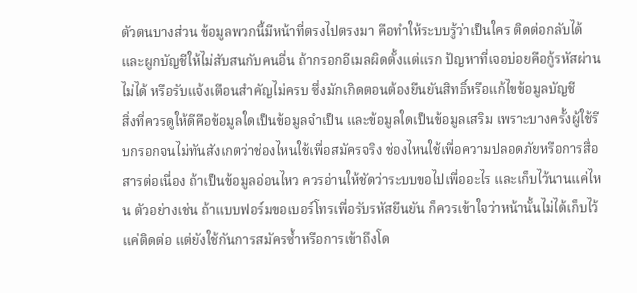ตัวตนบางส่วน ข้อมูลพวกนี้มีหน้าที่ตรงไปตรงมา คือทำให้ระบบรู้ว่าเป็นใคร ติดต่อกลับได้ และผูกบัญชีให้ไม่สับสนกับคนอื่น ถ้ากรอกอีเมลผิดตั้งแต่แรก ปัญหาที่เจอบ่อยคือกู้รหัสผ่านไม่ได้ หรือรับแจ้งเตือนสำคัญไม่ครบ ซึ่งมักเกิดตอนต้องยืนยันสิทธิ์หรือแก้ไขข้อมูลบัญชี
สิ่งที่ควรดูให้ดีคือข้อมูลใดเป็นข้อมูลจำเป็น และข้อมูลใดเป็นข้อมูลเสริม เพราะบางครั้งผู้ใช้รีบกรอกจนไม่ทันสังเกตว่าช่องไหนใช้เพื่อสมัครจริง ช่องไหนใช้เพื่อความปลอดภัยหรือการสื่อสารต่อเนื่อง ถ้าเป็นข้อมูลอ่อนไหว ควรอ่านให้ชัดว่าระบบขอไปเพื่ออะไร และเก็บไว้นานแค่ไหน ตัวอย่างเช่น ถ้าแบบฟอร์มขอเบอร์โทรเพื่อรับรหัสยืนยัน ก็ควรเข้าใจว่าหน้านั้นไม่ได้เก็บไว้แค่ติดต่อ แต่ยังใช้กันการสมัครซ้ำหรือการเข้าถึงโด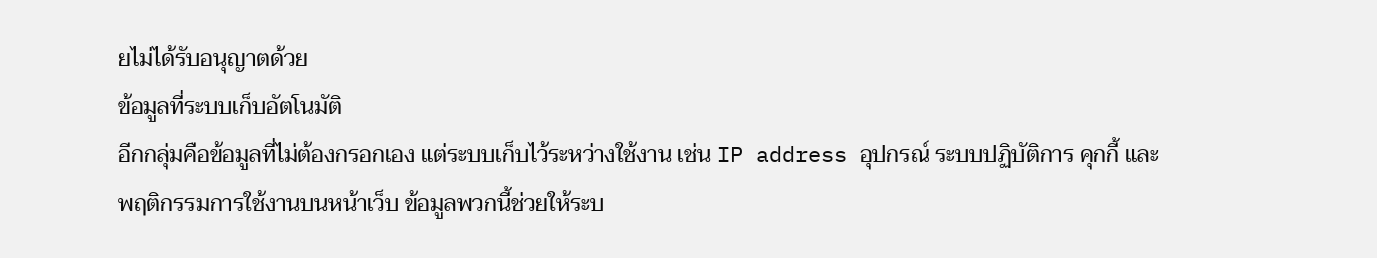ยไม่ได้รับอนุญาตด้วย
ข้อมูลที่ระบบเก็บอัตโนมัติ
อีกกลุ่มคือข้อมูลที่ไม่ต้องกรอกเอง แต่ระบบเก็บไว้ระหว่างใช้งาน เช่น IP address อุปกรณ์ ระบบปฏิบัติการ คุกกี้ และพฤติกรรมการใช้งานบนหน้าเว็บ ข้อมูลพวกนี้ช่วยให้ระบ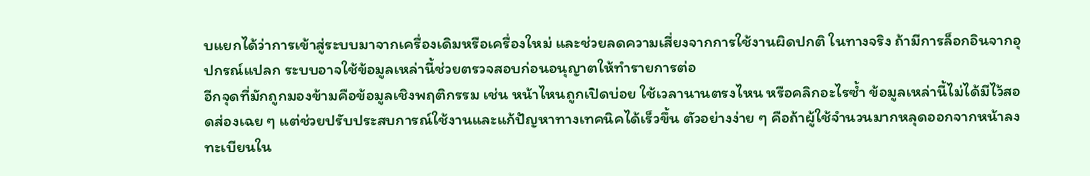บแยกได้ว่าการเข้าสู่ระบบมาจากเครื่องเดิมหรือเครื่องใหม่ และช่วยลดความเสี่ยงจากการใช้งานผิดปกติ ในทางจริง ถ้ามีการล็อกอินจากอุปกรณ์แปลก ระบบอาจใช้ข้อมูลเหล่านี้ช่วยตรวจสอบก่อนอนุญาตให้ทำรายการต่อ
อีกจุดที่มักถูกมองข้ามคือข้อมูลเชิงพฤติกรรม เช่น หน้าไหนถูกเปิดบ่อย ใช้เวลานานตรงไหน หรือคลิกอะไรซ้ำ ข้อมูลเหล่านี้ไม่ได้มีไว้สอดส่องเฉย ๆ แต่ช่วยปรับประสบการณ์ใช้งานและแก้ปัญหาทางเทคนิคได้เร็วขึ้น ตัวอย่างง่าย ๆ คือถ้าผู้ใช้จำนวนมากหลุดออกจากหน้าลงทะเบียนใน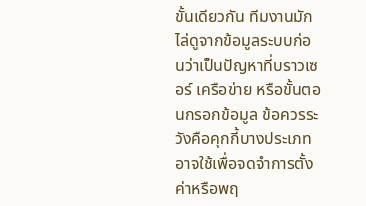ขั้นเดียวกัน ทีมงานมักไล่ดูจากข้อมูลระบบก่อนว่าเป็นปัญหาที่บราวเซอร์ เครือข่าย หรือขั้นตอนกรอกข้อมูล ข้อควรระวังคือคุกกี้บางประเภทอาจใช้เพื่อจดจำการตั้งค่าหรือพฤ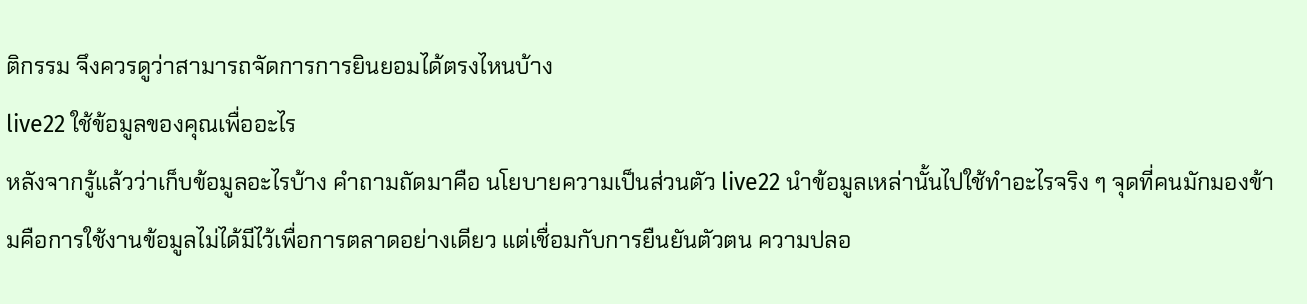ติกรรม จึงควรดูว่าสามารถจัดการการยินยอมได้ตรงไหนบ้าง
live22 ใช้ข้อมูลของคุณเพื่ออะไร
หลังจากรู้แล้วว่าเก็บข้อมูลอะไรบ้าง คำถามถัดมาคือ นโยบายความเป็นส่วนตัว live22 นำข้อมูลเหล่านั้นไปใช้ทำอะไรจริง ๆ จุดที่คนมักมองข้ามคือการใช้งานข้อมูลไม่ได้มีไว้เพื่อการตลาดอย่างเดียว แต่เชื่อมกับการยืนยันตัวตน ความปลอ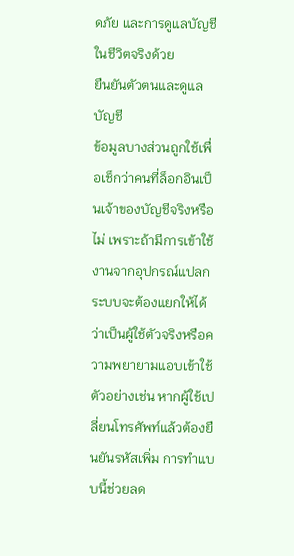ดภัย และการดูแลบัญชีในชีวิตจริงด้วย
ยืนยันตัวตนและดูแลบัญชี
ข้อมูลบางส่วนถูกใช้เพื่อเช็กว่าคนที่ล็อกอินเป็นเจ้าของบัญชีจริงหรือไม่ เพราะถ้ามีการเข้าใช้งานจากอุปกรณ์แปลก ระบบจะต้องแยกให้ได้ว่าเป็นผู้ใช้ตัวจริงหรือความพยายามแอบเข้าใช้ ตัวอย่างเช่น หากผู้ใช้เปลี่ยนโทรศัพท์แล้วต้องยืนยันรหัสเพิ่ม การทำแบบนี้ช่วยลด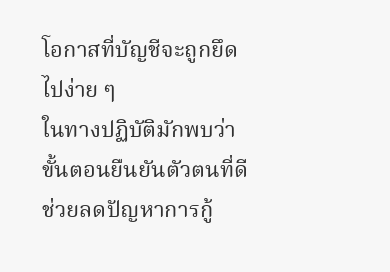โอกาสที่บัญชีจะถูกยึดไปง่าย ๆ
ในทางปฏิบัติมักพบว่า ขั้นตอนยืนยันตัวตนที่ดีช่วยลดปัญหาการกู้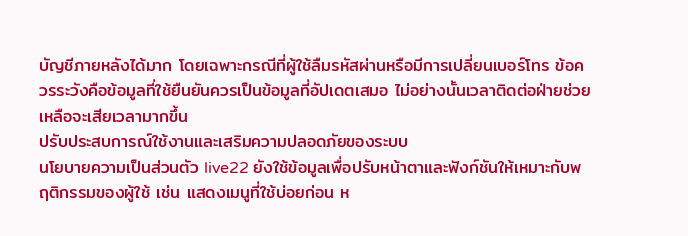บัญชีภายหลังได้มาก โดยเฉพาะกรณีที่ผู้ใช้ลืมรหัสผ่านหรือมีการเปลี่ยนเบอร์โทร ข้อควรระวังคือข้อมูลที่ใช้ยืนยันควรเป็นข้อมูลที่อัปเดตเสมอ ไม่อย่างนั้นเวลาติดต่อฝ่ายช่วยเหลือจะเสียเวลามากขึ้น
ปรับประสบการณ์ใช้งานและเสริมความปลอดภัยของระบบ
นโยบายความเป็นส่วนตัว live22 ยังใช้ข้อมูลเพื่อปรับหน้าตาและฟังก์ชันให้เหมาะกับพฤติกรรมของผู้ใช้ เช่น แสดงเมนูที่ใช้บ่อยก่อน ห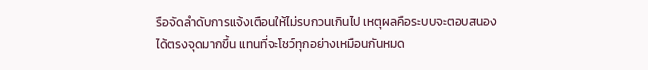รือจัดลำดับการแจ้งเตือนให้ไม่รบกวนเกินไป เหตุผลคือระบบจะตอบสนองได้ตรงจุดมากขึ้น แทนที่จะโชว์ทุกอย่างเหมือนกันหมด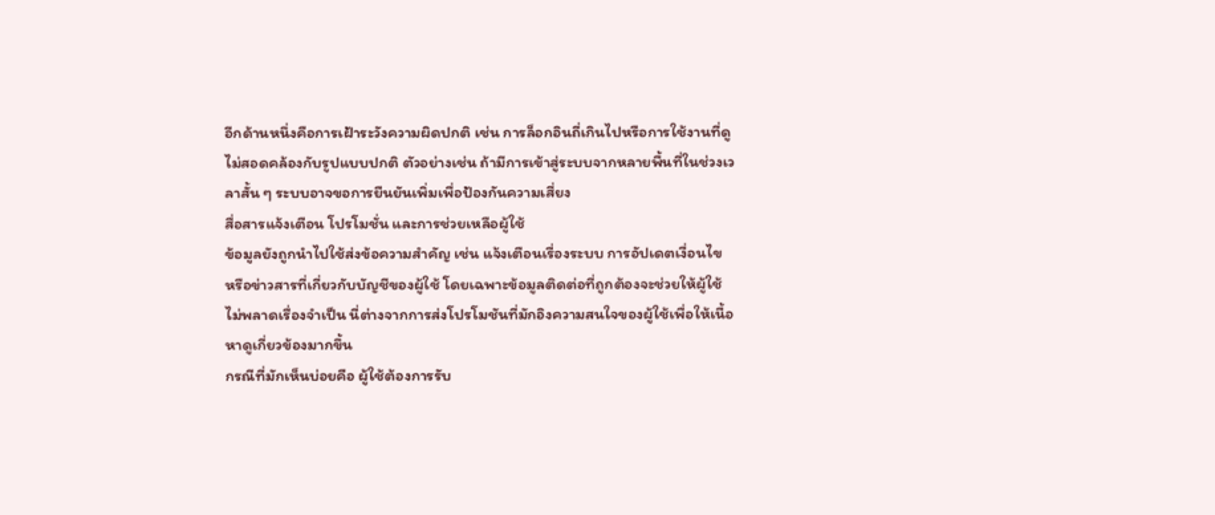อีกด้านหนึ่งคือการเฝ้าระวังความผิดปกติ เช่น การล็อกอินถี่เกินไปหรือการใช้งานที่ดูไม่สอดคล้องกับรูปแบบปกติ ตัวอย่างเช่น ถ้ามีการเข้าสู่ระบบจากหลายพื้นที่ในช่วงเวลาสั้น ๆ ระบบอาจขอการยืนยันเพิ่มเพื่อป้องกันความเสี่ยง
สื่อสารแจ้งเตือน โปรโมชั่น และการช่วยเหลือผู้ใช้
ข้อมูลยังถูกนำไปใช้ส่งข้อความสำคัญ เช่น แจ้งเตือนเรื่องระบบ การอัปเดตเงื่อนไข หรือข่าวสารที่เกี่ยวกับบัญชีของผู้ใช้ โดยเฉพาะข้อมูลติดต่อที่ถูกต้องจะช่วยให้ผู้ใช้ไม่พลาดเรื่องจำเป็น นี่ต่างจากการส่งโปรโมชันที่มักอิงความสนใจของผู้ใช้เพื่อให้เนื้อหาดูเกี่ยวข้องมากขึ้น
กรณีที่มักเห็นบ่อยคือ ผู้ใช้ต้องการรับ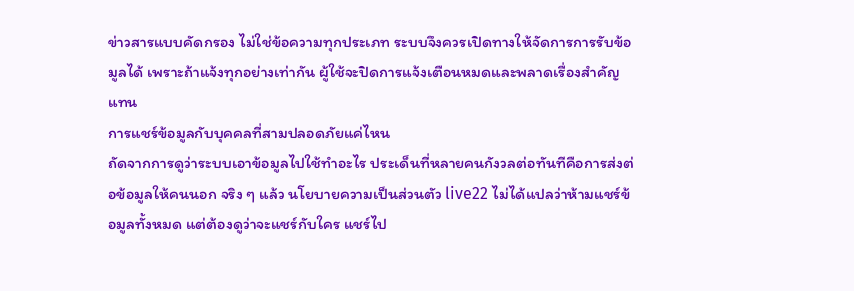ข่าวสารแบบคัดกรอง ไม่ใช่ข้อความทุกประเภท ระบบจึงควรเปิดทางให้จัดการการรับข้อมูลได้ เพราะถ้าแจ้งทุกอย่างเท่ากัน ผู้ใช้จะปิดการแจ้งเตือนหมดและพลาดเรื่องสำคัญแทน
การแชร์ข้อมูลกับบุคคลที่สามปลอดภัยแค่ไหน
ถัดจากการดูว่าระบบเอาข้อมูลไปใช้ทำอะไร ประเด็นที่หลายคนกังวลต่อทันทีคือการส่งต่อข้อมูลให้คนนอก จริง ๆ แล้ว นโยบายความเป็นส่วนตัว live22 ไม่ได้แปลว่าห้ามแชร์ข้อมูลทั้งหมด แต่ต้องดูว่าจะแชร์กับใคร แชร์ไป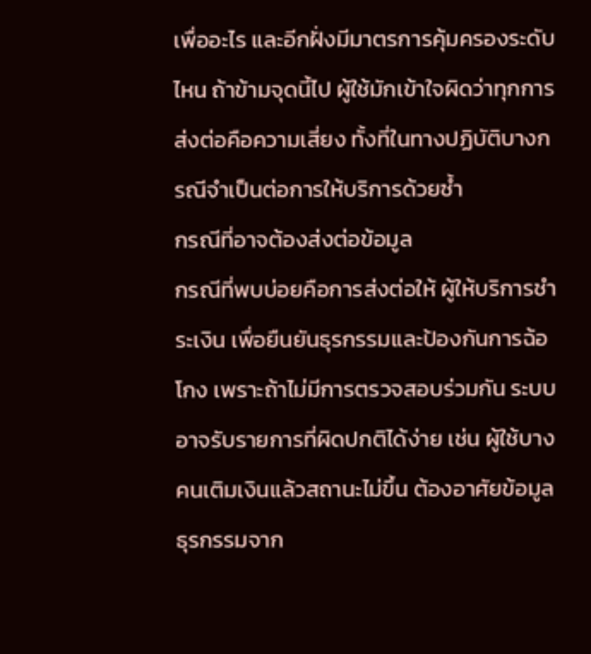เพื่ออะไร และอีกฝั่งมีมาตรการคุ้มครองระดับไหน ถ้าข้ามจุดนี้ไป ผู้ใช้มักเข้าใจผิดว่าทุกการส่งต่อคือความเสี่ยง ทั้งที่ในทางปฏิบัติบางกรณีจำเป็นต่อการให้บริการด้วยซ้ำ
กรณีที่อาจต้องส่งต่อข้อมูล
กรณีที่พบบ่อยคือการส่งต่อให้ ผู้ให้บริการชำระเงิน เพื่อยืนยันธุรกรรมและป้องกันการฉ้อโกง เพราะถ้าไม่มีการตรวจสอบร่วมกัน ระบบอาจรับรายการที่ผิดปกติได้ง่าย เช่น ผู้ใช้บางคนเติมเงินแล้วสถานะไม่ขึ้น ต้องอาศัยข้อมูลธุรกรรมจาก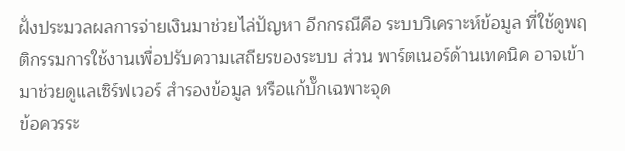ฝั่งประมวลผลการจ่ายเงินมาช่วยไล่ปัญหา อีกกรณีคือ ระบบวิเคราะห์ข้อมูล ที่ใช้ดูพฤติกรรมการใช้งานเพื่อปรับความเสถียรของระบบ ส่วน พาร์ตเนอร์ด้านเทคนิค อาจเข้ามาช่วยดูแลเซิร์ฟเวอร์ สำรองข้อมูล หรือแก้บั๊กเฉพาะจุด
ข้อควรระ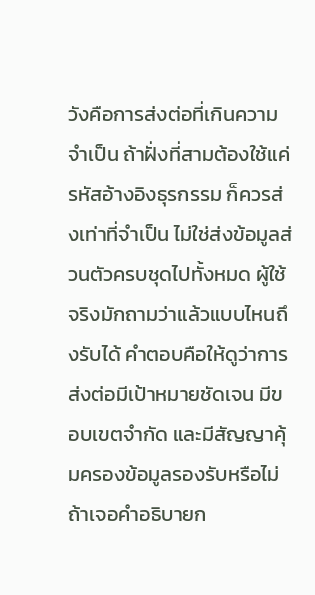วังคือการส่งต่อที่เกินความจำเป็น ถ้าฝั่งที่สามต้องใช้แค่รหัสอ้างอิงธุรกรรม ก็ควรส่งเท่าที่จำเป็น ไม่ใช่ส่งข้อมูลส่วนตัวครบชุดไปทั้งหมด ผู้ใช้จริงมักถามว่าแล้วแบบไหนถึงรับได้ คำตอบคือให้ดูว่าการส่งต่อมีเป้าหมายชัดเจน มีขอบเขตจำกัด และมีสัญญาคุ้มครองข้อมูลรองรับหรือไม่ ถ้าเจอคำอธิบายก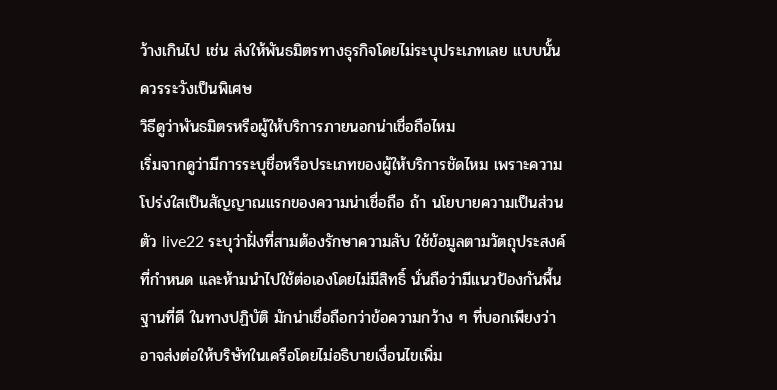ว้างเกินไป เช่น ส่งให้พันธมิตรทางธุรกิจโดยไม่ระบุประเภทเลย แบบนั้นควรระวังเป็นพิเศษ
วิธีดูว่าพันธมิตรหรือผู้ให้บริการภายนอกน่าเชื่อถือไหม
เริ่มจากดูว่ามีการระบุชื่อหรือประเภทของผู้ให้บริการชัดไหม เพราะความโปร่งใสเป็นสัญญาณแรกของความน่าเชื่อถือ ถ้า นโยบายความเป็นส่วนตัว live22 ระบุว่าฝั่งที่สามต้องรักษาความลับ ใช้ข้อมูลตามวัตถุประสงค์ที่กำหนด และห้ามนำไปใช้ต่อเองโดยไม่มีสิทธิ์ นั่นถือว่ามีแนวป้องกันพื้นฐานที่ดี ในทางปฏิบัติ มักน่าเชื่อถือกว่าข้อความกว้าง ๆ ที่บอกเพียงว่าอาจส่งต่อให้บริษัทในเครือโดยไม่อธิบายเงื่อนไขเพิ่ม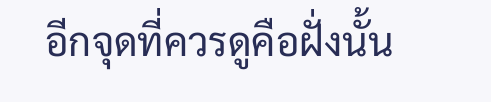อีกจุดที่ควรดูคือฝั่งนั้น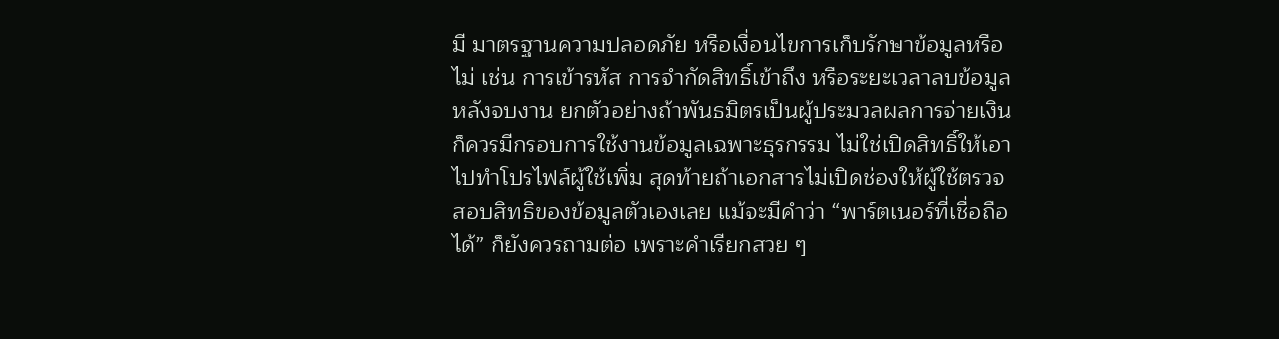มี มาตรฐานความปลอดภัย หรือเงื่อนไขการเก็บรักษาข้อมูลหรือไม่ เช่น การเข้ารหัส การจำกัดสิทธิ์เข้าถึง หรือระยะเวลาลบข้อมูลหลังจบงาน ยกตัวอย่างถ้าพันธมิตรเป็นผู้ประมวลผลการจ่ายเงิน ก็ควรมีกรอบการใช้งานข้อมูลเฉพาะธุรกรรม ไม่ใช่เปิดสิทธิ์ให้เอาไปทำโปรไฟล์ผู้ใช้เพิ่ม สุดท้ายถ้าเอกสารไม่เปิดช่องให้ผู้ใช้ตรวจสอบสิทธิของข้อมูลตัวเองเลย แม้จะมีคำว่า “พาร์ตเนอร์ที่เชื่อถือได้” ก็ยังควรถามต่อ เพราะคำเรียกสวย ๆ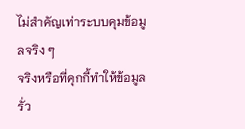ไม่สำคัญเท่าระบบคุมข้อมูลจริง ๆ
จริงหรือที่คุกกี้ทำให้ข้อมูลรั่ว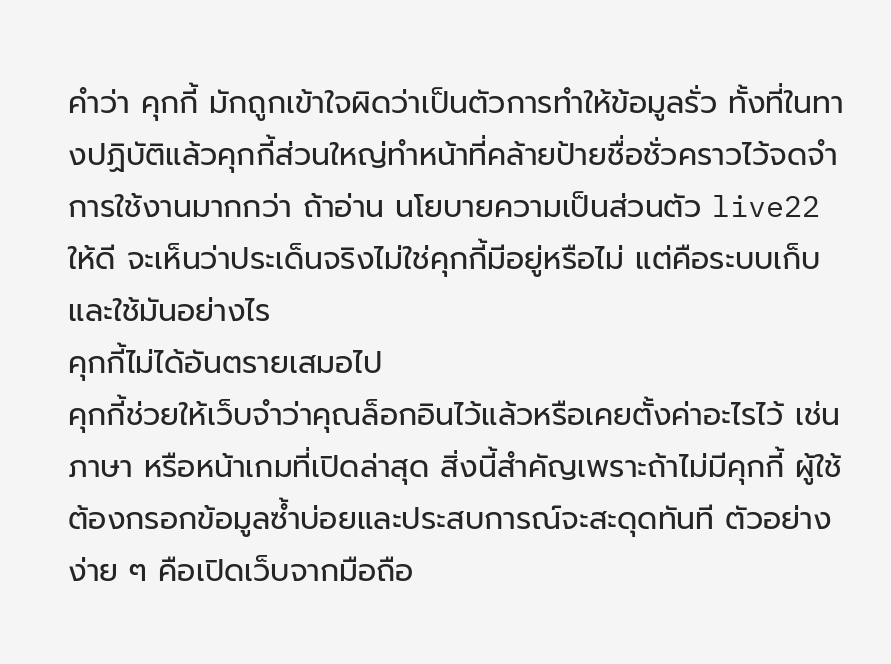คำว่า คุกกี้ มักถูกเข้าใจผิดว่าเป็นตัวการทำให้ข้อมูลรั่ว ทั้งที่ในทางปฏิบัติแล้วคุกกี้ส่วนใหญ่ทำหน้าที่คล้ายป้ายชื่อชั่วคราวไว้จดจำการใช้งานมากกว่า ถ้าอ่าน นโยบายความเป็นส่วนตัว live22 ให้ดี จะเห็นว่าประเด็นจริงไม่ใช่คุกกี้มีอยู่หรือไม่ แต่คือระบบเก็บและใช้มันอย่างไร
คุกกี้ไม่ได้อันตรายเสมอไป
คุกกี้ช่วยให้เว็บจำว่าคุณล็อกอินไว้แล้วหรือเคยตั้งค่าอะไรไว้ เช่น ภาษา หรือหน้าเกมที่เปิดล่าสุด สิ่งนี้สำคัญเพราะถ้าไม่มีคุกกี้ ผู้ใช้ต้องกรอกข้อมูลซ้ำบ่อยและประสบการณ์จะสะดุดทันที ตัวอย่างง่าย ๆ คือเปิดเว็บจากมือถือ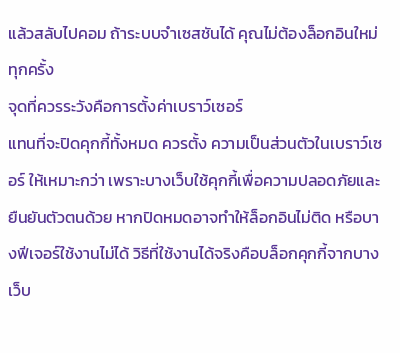แล้วสลับไปคอม ถ้าระบบจำเซสชันได้ คุณไม่ต้องล็อกอินใหม่ทุกครั้ง
จุดที่ควรระวังคือการตั้งค่าเบราว์เซอร์
แทนที่จะปิดคุกกี้ทั้งหมด ควรตั้ง ความเป็นส่วนตัวในเบราว์เซอร์ ให้เหมาะกว่า เพราะบางเว็บใช้คุกกี้เพื่อความปลอดภัยและยืนยันตัวตนด้วย หากปิดหมดอาจทำให้ล็อกอินไม่ติด หรือบางฟีเจอร์ใช้งานไม่ได้ วิธีที่ใช้งานได้จริงคือบล็อกคุกกี้จากบางเว็บ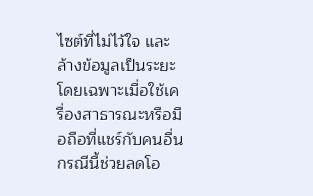ไซต์ที่ไม่ไว้ใจ และล้างข้อมูลเป็นระยะ โดยเฉพาะเมื่อใช้เครื่องสาธารณะหรือมือถือที่แชร์กับคนอื่น กรณีนี้ช่วยลดโอ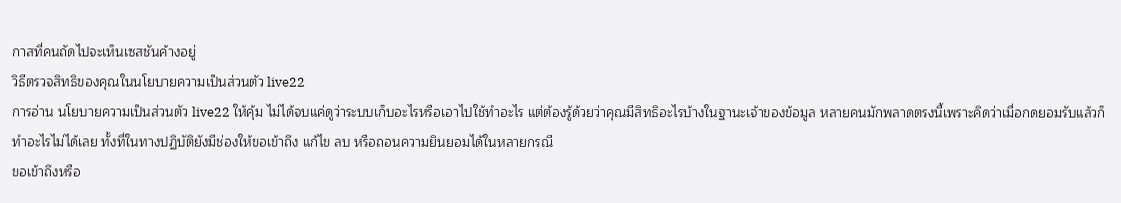กาสที่คนถัดไปจะเห็นเซสชันค้างอยู่
วิธีตรวจสิทธิของคุณในนโยบายความเป็นส่วนตัว live22
การอ่าน นโยบายความเป็นส่วนตัว live22 ให้คุ้ม ไม่ได้จบแค่ดูว่าระบบเก็บอะไรหรือเอาไปใช้ทำอะไร แต่ต้องรู้ด้วยว่าคุณมีสิทธิอะไรบ้างในฐานะเจ้าของข้อมูล หลายคนมักพลาดตรงนี้เพราะคิดว่าเมื่อกดยอมรับแล้วก็ทำอะไรไม่ได้เลย ทั้งที่ในทางปฏิบัติยังมีช่องให้ขอเข้าถึง แก้ไข ลบ หรือถอนความยินยอมได้ในหลายกรณี
ขอเข้าถึงหรือ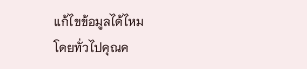แก้ไขข้อมูลได้ไหม
โดยทั่วไปคุณค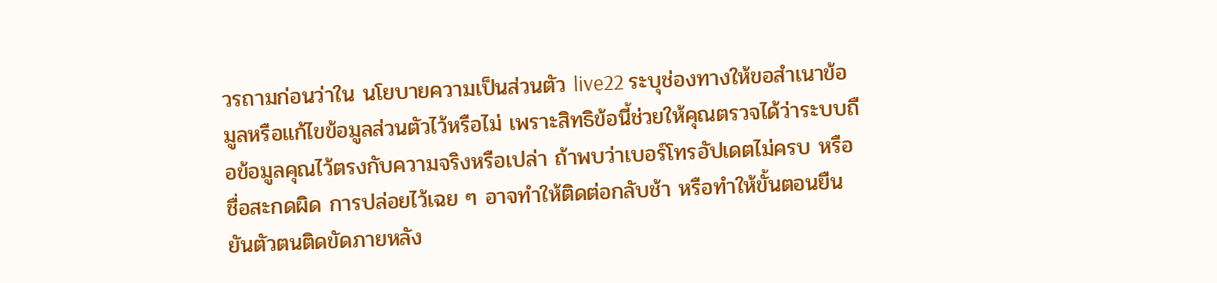วรถามก่อนว่าใน นโยบายความเป็นส่วนตัว live22 ระบุช่องทางให้ขอสำเนาข้อมูลหรือแก้ไขข้อมูลส่วนตัวไว้หรือไม่ เพราะสิทธิข้อนี้ช่วยให้คุณตรวจได้ว่าระบบถือข้อมูลคุณไว้ตรงกับความจริงหรือเปล่า ถ้าพบว่าเบอร์โทรอัปเดตไม่ครบ หรือชื่อสะกดผิด การปล่อยไว้เฉย ๆ อาจทำให้ติดต่อกลับช้า หรือทำให้ขั้นตอนยืนยันตัวตนติดขัดภายหลัง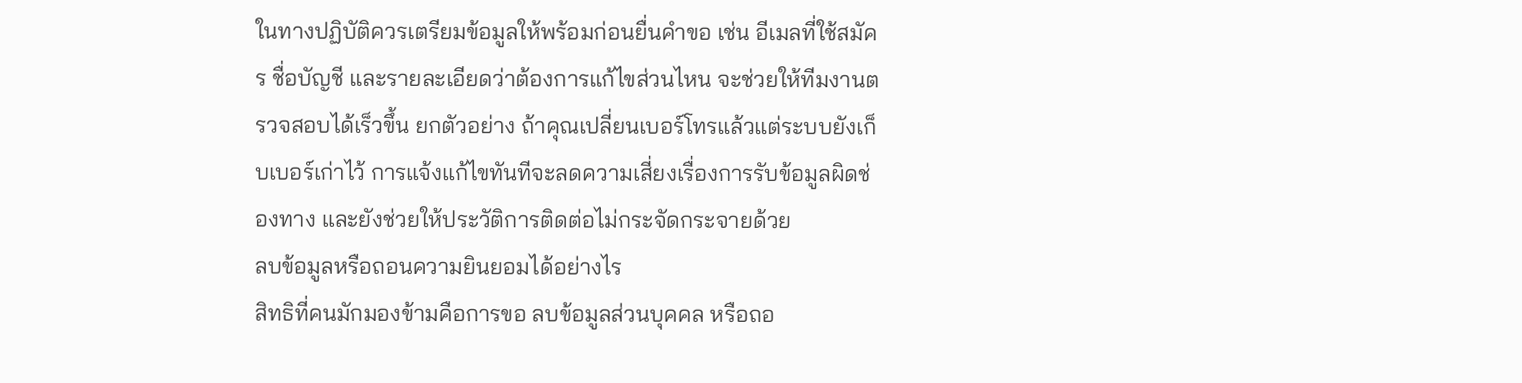ในทางปฏิบัติควรเตรียมข้อมูลให้พร้อมก่อนยื่นคำขอ เช่น อีเมลที่ใช้สมัคร ชื่อบัญชี และรายละเอียดว่าต้องการแก้ไขส่วนไหน จะช่วยให้ทีมงานตรวจสอบได้เร็วขึ้น ยกตัวอย่าง ถ้าคุณเปลี่ยนเบอร์โทรแล้วแต่ระบบยังเก็บเบอร์เก่าไว้ การแจ้งแก้ไขทันทีจะลดความเสี่ยงเรื่องการรับข้อมูลผิดช่องทาง และยังช่วยให้ประวัติการติดต่อไม่กระจัดกระจายด้วย
ลบข้อมูลหรือถอนความยินยอมได้อย่างไร
สิทธิที่คนมักมองข้ามคือการขอ ลบข้อมูลส่วนบุคคล หรือถอ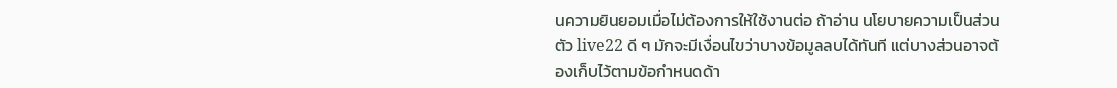นความยินยอมเมื่อไม่ต้องการให้ใช้งานต่อ ถ้าอ่าน นโยบายความเป็นส่วนตัว live22 ดี ๆ มักจะมีเงื่อนไขว่าบางข้อมูลลบได้ทันที แต่บางส่วนอาจต้องเก็บไว้ตามข้อกำหนดด้า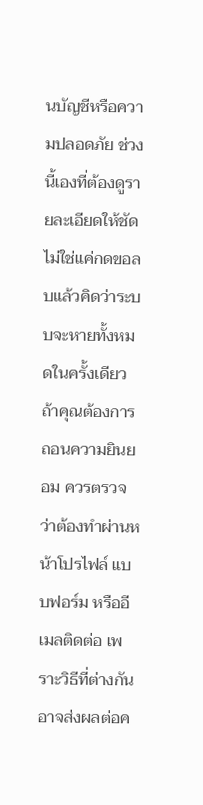นบัญชีหรือความปลอดภัย ช่วงนี้เองที่ต้องดูรายละเอียดให้ชัด ไม่ใช่แค่กดขอลบแล้วคิดว่าระบบจะหายทั้งหมดในครั้งเดียว
ถ้าคุณต้องการถอนความยินยอม ควรตรวจว่าต้องทำผ่านหน้าโปรไฟล์ แบบฟอร์ม หรืออีเมลติดต่อ เพราะวิธีที่ต่างกันอาจส่งผลต่อค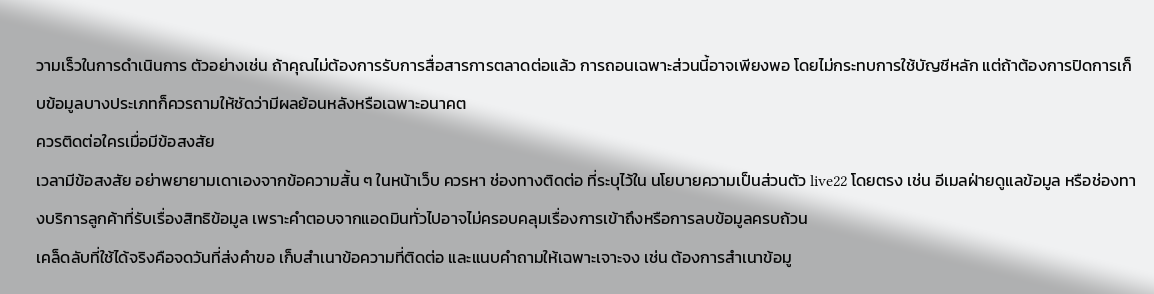วามเร็วในการดำเนินการ ตัวอย่างเช่น ถ้าคุณไม่ต้องการรับการสื่อสารการตลาดต่อแล้ว การถอนเฉพาะส่วนนี้อาจเพียงพอ โดยไม่กระทบการใช้บัญชีหลัก แต่ถ้าต้องการปิดการเก็บข้อมูลบางประเภทก็ควรถามให้ชัดว่ามีผลย้อนหลังหรือเฉพาะอนาคต
ควรติดต่อใครเมื่อมีข้อสงสัย
เวลามีข้อสงสัย อย่าพยายามเดาเองจากข้อความสั้น ๆ ในหน้าเว็บ ควรหา ช่องทางติดต่อ ที่ระบุไว้ใน นโยบายความเป็นส่วนตัว live22 โดยตรง เช่น อีเมลฝ่ายดูแลข้อมูล หรือช่องทางบริการลูกค้าที่รับเรื่องสิทธิข้อมูล เพราะคำตอบจากแอดมินทั่วไปอาจไม่ครอบคลุมเรื่องการเข้าถึงหรือการลบข้อมูลครบถ้วน
เคล็ดลับที่ใช้ได้จริงคือจดวันที่ส่งคำขอ เก็บสำเนาข้อความที่ติดต่อ และแนบคำถามให้เฉพาะเจาะจง เช่น ต้องการสำเนาข้อมู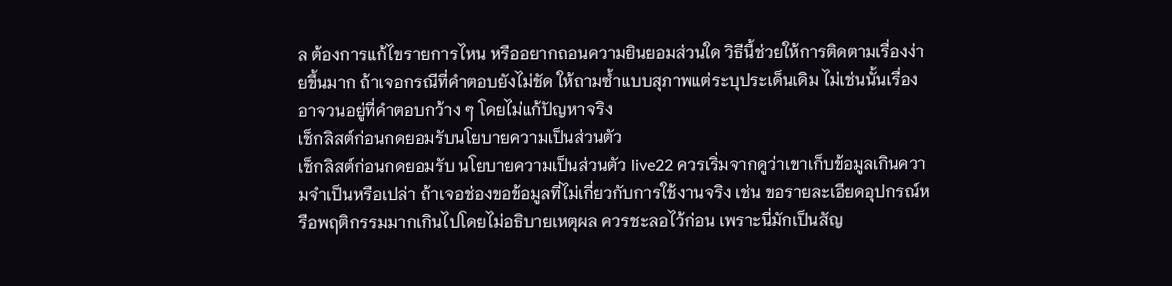ล ต้องการแก้ไขรายการไหน หรืออยากถอนความยินยอมส่วนใด วิธีนี้ช่วยให้การติดตามเรื่องง่ายขึ้นมาก ถ้าเจอกรณีที่คำตอบยังไม่ชัด ให้ถามซ้ำแบบสุภาพแต่ระบุประเด็นเดิม ไม่เช่นนั้นเรื่องอาจวนอยู่ที่คำตอบกว้าง ๆ โดยไม่แก้ปัญหาจริง
เช็กลิสต์ก่อนกดยอมรับนโยบายความเป็นส่วนตัว
เช็กลิสต์ก่อนกดยอมรับ นโยบายความเป็นส่วนตัว live22 ควรเริ่มจากดูว่าเขาเก็บข้อมูลเกินความจำเป็นหรือเปล่า ถ้าเจอช่องขอข้อมูลที่ไม่เกี่ยวกับการใช้งานจริง เช่น ขอรายละเอียดอุปกรณ์หรือพฤติกรรมมากเกินไปโดยไม่อธิบายเหตุผล ควรชะลอไว้ก่อน เพราะนี่มักเป็นสัญ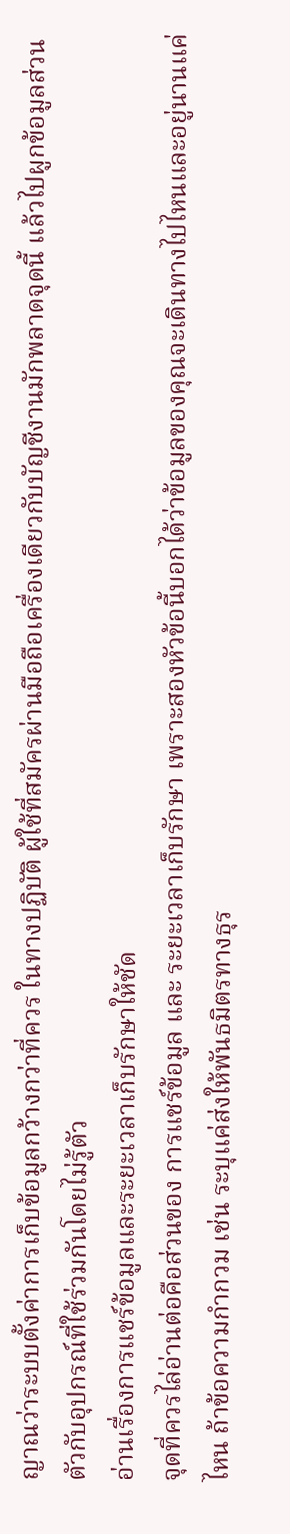ญาณว่าระบบตั้งค่าการเก็บข้อมูลกว้างกว่าที่ควร ในทางปฏิบัติ ผู้ใช้ที่สมัครผ่านมือถือเครื่องเดียวกับบัญชีงานมักพลาดจุดนี้ แล้วไปผูกข้อมูลส่วนตัวกับอุปกรณ์ที่ใช้ร่วมกันโดยไม่รู้ตัว
อ่านเรื่องการแชร์ข้อมูลและระยะเวลาเก็บรักษาให้ชัด
จุดที่ควรไล่อ่านต่อคือส่วนของ การแชร์ข้อมูล และ ระยะเวลาเก็บรักษา เพราะสองหัวข้อนี้บอกได้ว่าข้อมูลของคุณจะเดินทางไปไหนและอยู่นานแค่ไหน ถ้าข้อความกำกวม เช่น ระบุแค่ส่งให้พันธมิตรทางธุร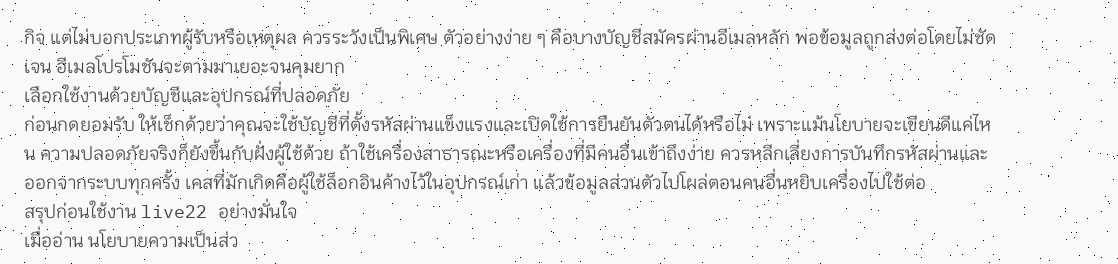กิจ แต่ไม่บอกประเภทผู้รับหรือเหตุผล ควรระวังเป็นพิเศษ ตัวอย่างง่าย ๆ คือบางบัญชีสมัครผ่านอีเมลหลัก พอข้อมูลถูกส่งต่อโดยไม่ชัดเจน อีเมลโปรโมชันจะตามมาเยอะจนคุมยาก
เลือกใช้งานด้วยบัญชีและอุปกรณ์ที่ปลอดภัย
ก่อนกดยอมรับ ให้เช็กด้วยว่าคุณจะใช้บัญชีที่ตั้งรหัสผ่านแข็งแรงและเปิดใช้การยืนยันตัวตนได้หรือไม่ เพราะแม้นโยบายจะเขียนดีแค่ไหน ความปลอดภัยจริงก็ยังขึ้นกับฝั่งผู้ใช้ด้วย ถ้าใช้เครื่องสาธารณะหรือเครื่องที่มีคนอื่นเข้าถึงง่าย ควรหลีกเลี่ยงการบันทึกรหัสผ่านและออกจากระบบทุกครั้ง เคสที่มักเกิดคือผู้ใช้ล็อกอินค้างไว้ในอุปกรณ์เก่า แล้วข้อมูลส่วนตัวไปโผล่ตอนคนอื่นหยิบเครื่องไปใช้ต่อ
สรุปก่อนใช้งาน live22 อย่างมั่นใจ
เมื่ออ่าน นโยบายความเป็นส่ว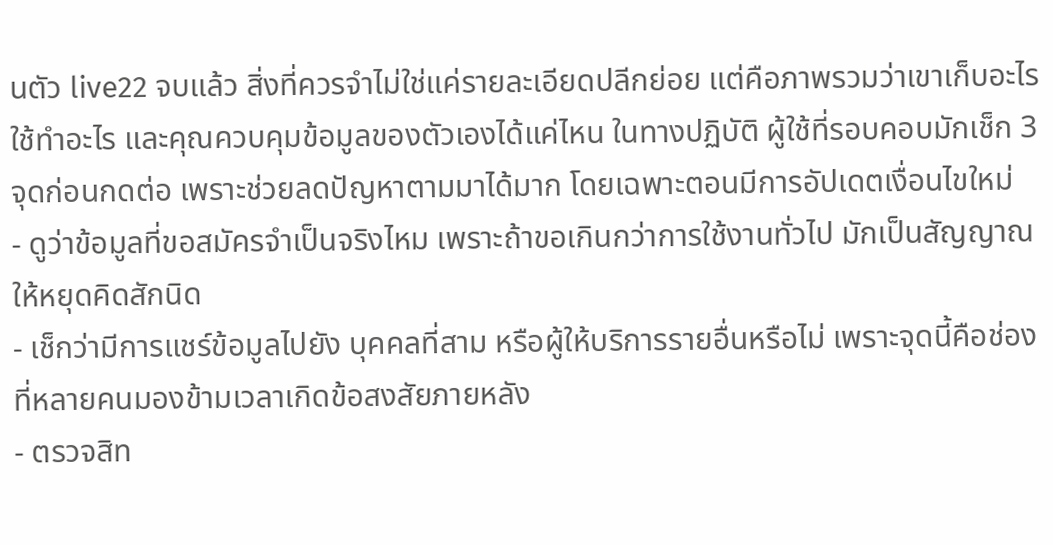นตัว live22 จบแล้ว สิ่งที่ควรจำไม่ใช่แค่รายละเอียดปลีกย่อย แต่คือภาพรวมว่าเขาเก็บอะไร ใช้ทำอะไร และคุณควบคุมข้อมูลของตัวเองได้แค่ไหน ในทางปฏิบัติ ผู้ใช้ที่รอบคอบมักเช็ก 3 จุดก่อนกดต่อ เพราะช่วยลดปัญหาตามมาได้มาก โดยเฉพาะตอนมีการอัปเดตเงื่อนไขใหม่
- ดูว่าข้อมูลที่ขอสมัครจำเป็นจริงไหม เพราะถ้าขอเกินกว่าการใช้งานทั่วไป มักเป็นสัญญาณให้หยุดคิดสักนิด
- เช็กว่ามีการแชร์ข้อมูลไปยัง บุคคลที่สาม หรือผู้ให้บริการรายอื่นหรือไม่ เพราะจุดนี้คือช่องที่หลายคนมองข้ามเวลาเกิดข้อสงสัยภายหลัง
- ตรวจสิท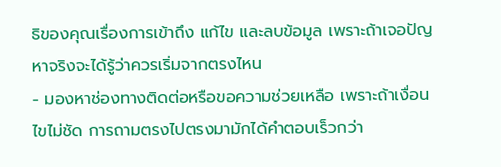ธิของคุณเรื่องการเข้าถึง แก้ไข และลบข้อมูล เพราะถ้าเจอปัญหาจริงจะได้รู้ว่าควรเริ่มจากตรงไหน
- มองหาช่องทางติดต่อหรือขอความช่วยเหลือ เพราะถ้าเงื่อนไขไม่ชัด การถามตรงไปตรงมามักได้คำตอบเร็วกว่า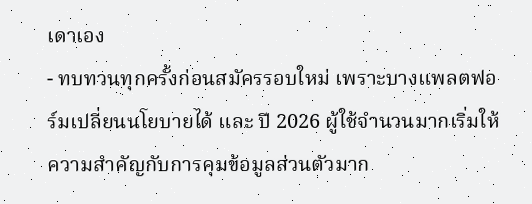เดาเอง
- ทบทวนทุกครั้งก่อนสมัครรอบใหม่ เพราะบางแพลตฟอร์มเปลี่ยนนโยบายได้ และ ปี 2026 ผู้ใช้จำนวนมากเริ่มให้ความสำคัญกับการคุมข้อมูลส่วนตัวมาก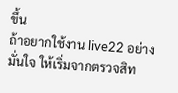ขึ้น
ถ้าอยากใช้งาน live22 อย่างมั่นใจ ให้เริ่มจากตรวจสิท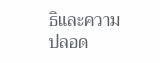ธิและความปลอด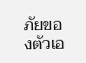ภัยของตัวเอ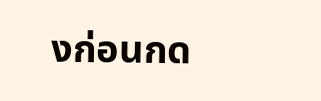งก่อนกด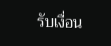รับเงื่อน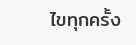ไขทุกครั้ง